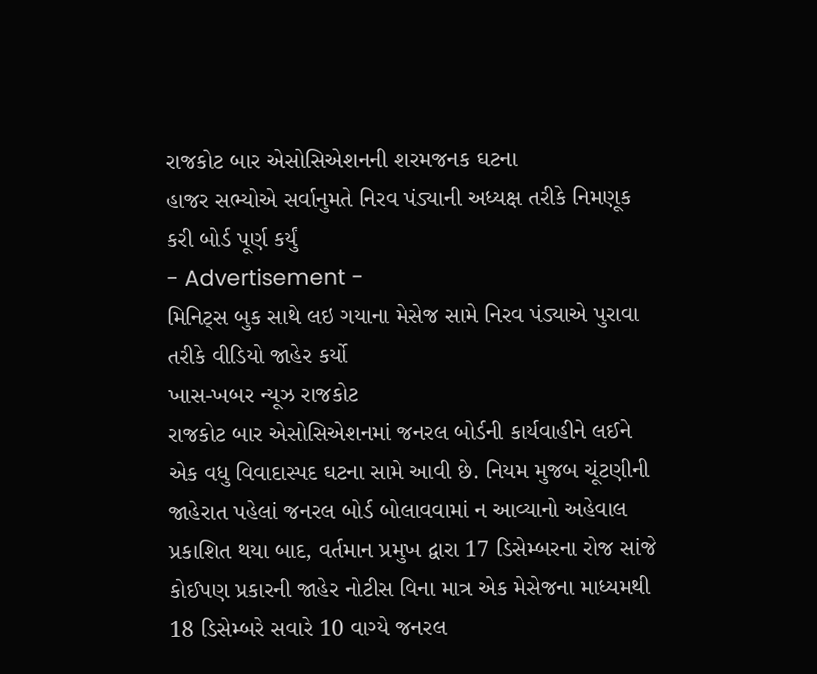રાજકોટ બાર એસોસિએશનની શરમજનક ઘટના
હાજર સભ્યોએ સર્વાનુમતે નિરવ પંડ્યાની અધ્યક્ષ તરીકે નિમણૂક કરી બોર્ડ પૂર્ણ કર્યું
- Advertisement -
મિનિટ્સ બુક સાથે લઇ ગયાના મેસેજ સામે નિરવ પંડ્યાએ પુરાવા તરીકે વીડિયો જાહેર કર્યો
ખાસ-ખબર ન્યૂઝ રાજકોટ
રાજકોટ બાર એસોસિએશનમાં જનરલ બોર્ડની કાર્યવાહીને લઈને એક વધુ વિવાદાસ્પદ ઘટના સામે આવી છે. નિયમ મુજબ ચૂંટણીની જાહેરાત પહેલાં જનરલ બોર્ડ બોલાવવામાં ન આવ્યાનો અહેવાલ પ્રકાશિત થયા બાદ, વર્તમાન પ્રમુખ દ્વારા 17 ડિસેમ્બરના રોજ સાંજે કોઈપણ પ્રકારની જાહેર નોટીસ વિના માત્ર એક મેસેજના માધ્યમથી 18 ડિસેમ્બરે સવારે 10 વાગ્યે જનરલ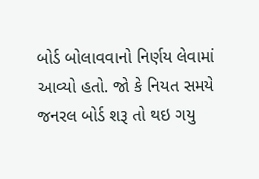બોર્ડ બોલાવવાનો નિર્ણય લેવામાં આવ્યો હતો. જો કે નિયત સમયે જનરલ બોર્ડ શરૂ તો થઇ ગયુ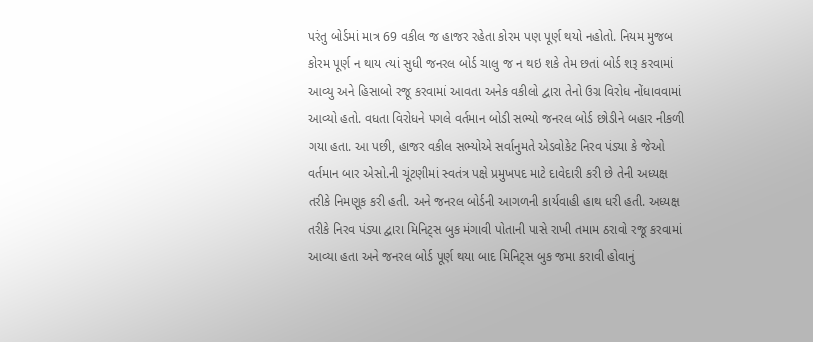પરંતુ બોર્ડમાં માત્ર 69 વકીલ જ હાજર રહેતા કોરમ પણ પૂર્ણ થયો નહોતો. નિયમ મુજબ કોરમ પૂર્ણ ન થાય ત્યાં સુધી જનરલ બોર્ડ ચાલુ જ ન થઇ શકે તેમ છતાં બોર્ડ શરૂ કરવામાં આવ્યુ અને હિસાબો રજૂ કરવામાં આવતા અનેક વકીલો દ્વારા તેનો ઉગ્ર વિરોધ નોંધાવવામાં આવ્યો હતો. વધતા વિરોધને પગલે વર્તમાન બોડી સભ્યો જનરલ બોર્ડ છોડીને બહાર નીકળી ગયા હતા. આ પછી, હાજર વકીલ સભ્યોએ સર્વાનુમતે એડવોકેટ નિરવ પંડ્યા કે જેઓ વર્તમાન બાર એસો.ની ચૂંટણીમાં સ્વતંત્ર પક્ષે પ્રમુખપદ માટે દાવેદારી કરી છે તેની અધ્યક્ષ તરીકે નિમણૂક કરી હતી. અને જનરલ બોર્ડની આગળની કાર્યવાહી હાથ ધરી હતી. અધ્યક્ષ તરીકે નિરવ પંડ્યા દ્વારા મિનિટ્સ બુક મંગાવી પોતાની પાસે રાખી તમામ ઠરાવો રજૂ કરવામાં આવ્યા હતા અને જનરલ બોર્ડ પૂર્ણ થયા બાદ મિનિટ્સ બુક જમા કરાવી હોવાનું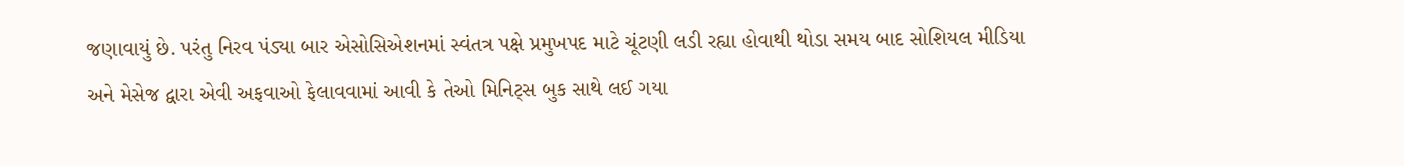જણાવાયું છે. પરંતુ નિરવ પંડ્યા બાર એસોસિએશનમાં સ્વંતત્ર પક્ષે પ્રમુખપદ માટે ચૂંટણી લડી રહ્યા હોવાથી થોડા સમય બાદ સોશિયલ મીડિયા અને મેસેજ દ્વારા એવી અફવાઓ ફેલાવવામાં આવી કે તેઓ મિનિટ્સ બુક સાથે લઈ ગયા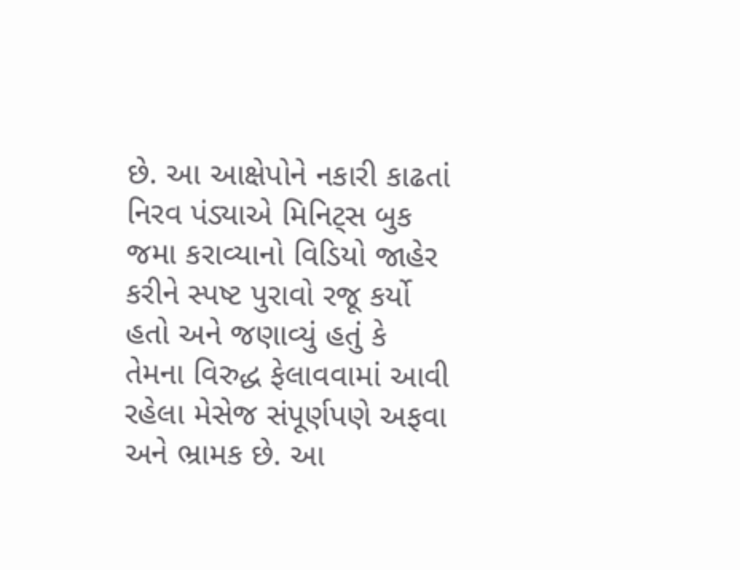છે. આ આક્ષેપોને નકારી કાઢતાં નિરવ પંડ્યાએ મિનિટ્સ બુક જમા કરાવ્યાનો વિડિયો જાહેર કરીને સ્પષ્ટ પુરાવો રજૂ કર્યો હતો અને જણાવ્યું હતું કે તેમના વિરુદ્ધ ફેલાવવામાં આવી રહેલા મેસેજ સંપૂર્ણપણે અફવા અને ભ્રામક છે. આ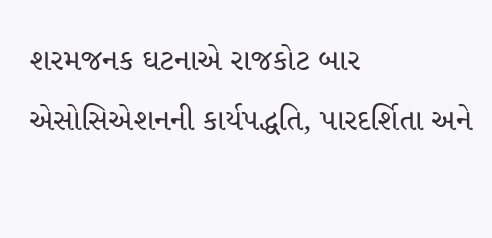શરમજનક ઘટનાએ રાજકોટ બાર એસોસિએશનની કાર્યપદ્ધતિ, પારદર્શિતા અને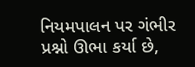નિયમપાલન પર ગંભીર પ્રશ્નો ઊભા કર્યા છે,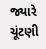જ્યારે ચૂંટણી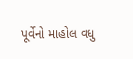પૂર્વેનો માહોલ વધુ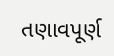તણાવપૂર્ણ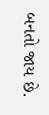બનતો જાય છે.